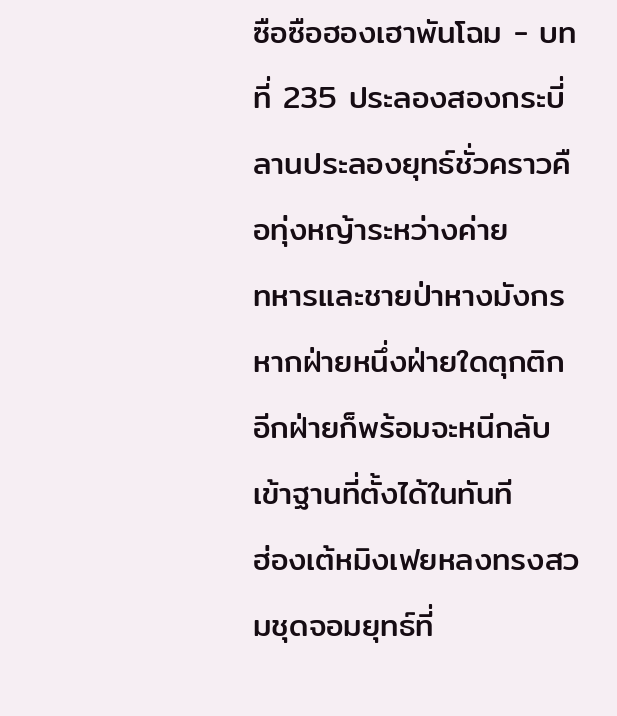ซือซือฮองเฮาพันโฉม - บทที่ 235 ประลองสองกระบี่
ลานประลองยุทธ์ชั่วคราวคือทุ่งหญ้าระหว่างค่าย
ทหารและชายป่าหางมังกร หากฝ่ายหนึ่งฝ่ายใดตุกติก
อีกฝ่ายก็พร้อมจะหนีกลับเข้าฐานที่ตั้งได้ในทันที
ฮ่องเต้หมิงเฟยหลงทรงสวมชุดจอมยุทธ์ที่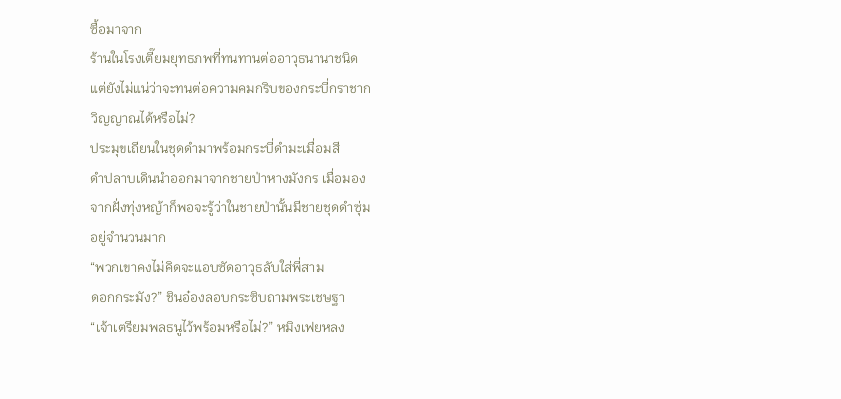ซื้อมาจาก
ร้านในโรงเตี๊ยมยุทธภพที่ทนทานต่ออาวุธนานาชนิด
แต่ยังไม่แน่ว่าจะทนต่อความคมกริบของกระบี่กราชาก
วิญญาณได้หรือไม่?
ประมุขเถียนในชุดดำมาพร้อมกระบี่ดำมะเมื่อมสี
ดำปลาบเดินนำออกมาจากชายป่าหางมังกร เมื่อมอง
จากฝั่งทุ่งหญ้าก็พอจะรู้ว่าในชายป่านั้นมีชายชุดดำซุ่ม
อยู่จำนวนมาก
“พวกเขาคงไม่คิดจะแอบซัดอาวุธลับใส่พี่สาม
ดอกกระมัง?” ชินอ๋องลอบกระซิบถามพระเชษฐา
“เจ้าเตรียมพลธนูไว้พร้อมหรือไม่?” หมิงเฟยหลง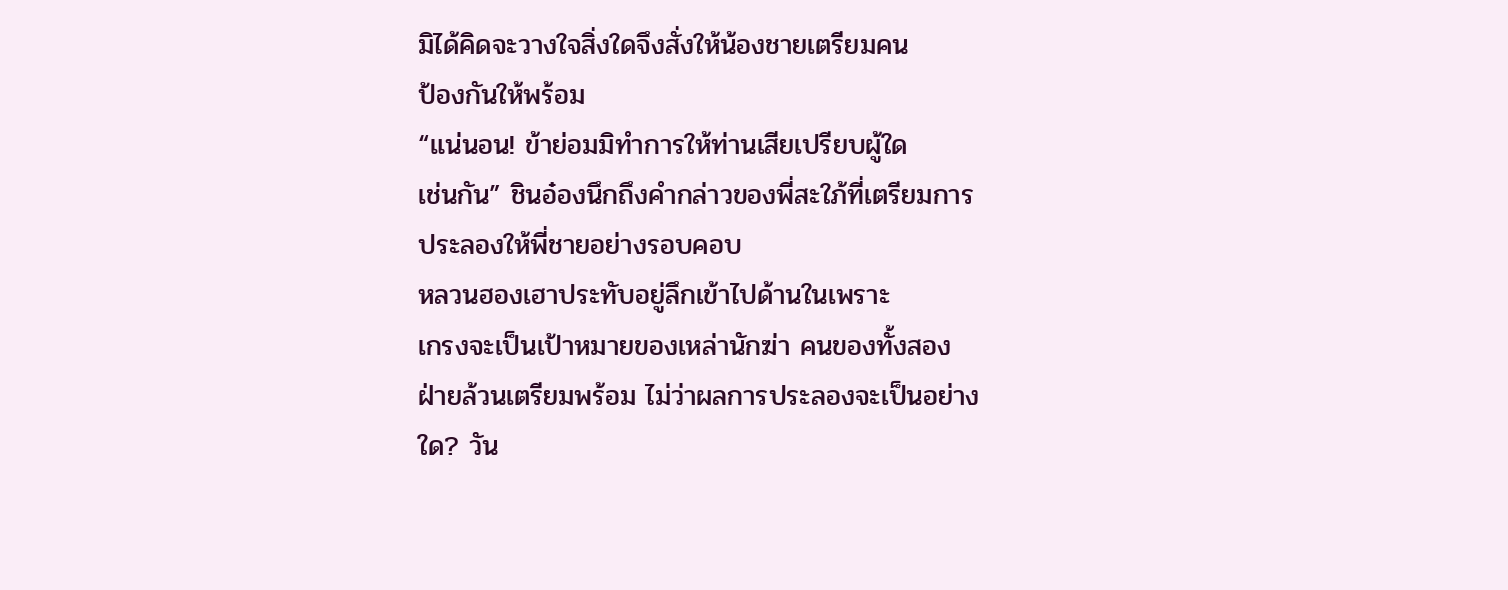มิได้คิดจะวางใจสิ่งใดจึงสั่งให้น้องชายเตรียมคน
ป้องกันให้พร้อม
“แน่นอน! ข้าย่อมมิทำการให้ท่านเสียเปรียบผู้ใด
เช่นกัน” ชินอ๋องนึกถึงคำกล่าวของพี่สะใภ้ที่เตรียมการ
ประลองให้พี่ชายอย่างรอบคอบ
หลวนฮองเฮาประทับอยู่ลึกเข้าไปด้านในเพราะ
เกรงจะเป็นเป้าหมายของเหล่านักฆ่า คนของทั้งสอง
ฝ่ายล้วนเตรียมพร้อม ไม่ว่าผลการประลองจะเป็นอย่าง
ใด? วัน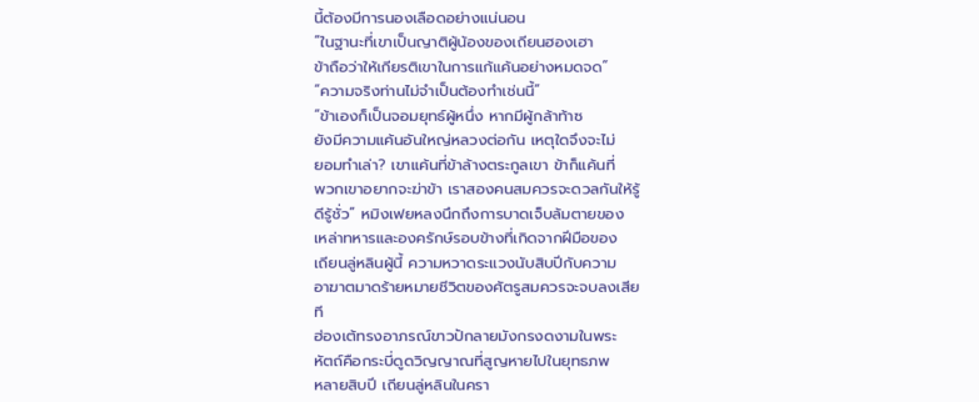นี้ต้องมีการนองเลือดอย่างแน่นอน
“ในฐานะที่เขาเป็นญาติผู้น้องของเถียนฮองเฮา
ข้าถือว่าให้เกียรติเขาในการแก้แค้นอย่างหมดจด”
“ความจริงท่านไม่จำเป็นต้องทำเช่นนี้”
“ข้าเองก็เป็นจอมยุทธ์ผู้หนึ่ง หากมีผู้กล้าท้าซ
ยังมีความแค้นอันใหญ่หลวงต่อกัน เหตุใดจึงจะไม่
ยอมทำเล่า? เขาแค้นที่ข้าล้างตระกูลเขา ข้าก็แค้นที่
พวกเขาอยากจะฆ่าข้า เราสองคนสมควรจะดวลกันให้รู้
ดีรู้ชั่ว” หมิงเฟยหลงนึกถึงการบาดเจ็บล้มตายของ
เหล่าทหารและองครักษ์รอบข้างที่เกิดจากฝีมือของ
เถียนลู่หลินผู้นี้ ความหวาดระแวงนับสิบปีกับความ
อาฆาตมาดร้ายหมายชีวิตของศัตรูสมควรจะจบลงเสีย
ที
ฮ่องเต้ทรงอาภรณ์ขาวปักลายมังกรงดงามในพระ
หัตถ์คือกระบี่ดูดวิญญาณที่สูญหายไปในยุทธภพ
หลายสิบปี เถียนลู่หลินในครา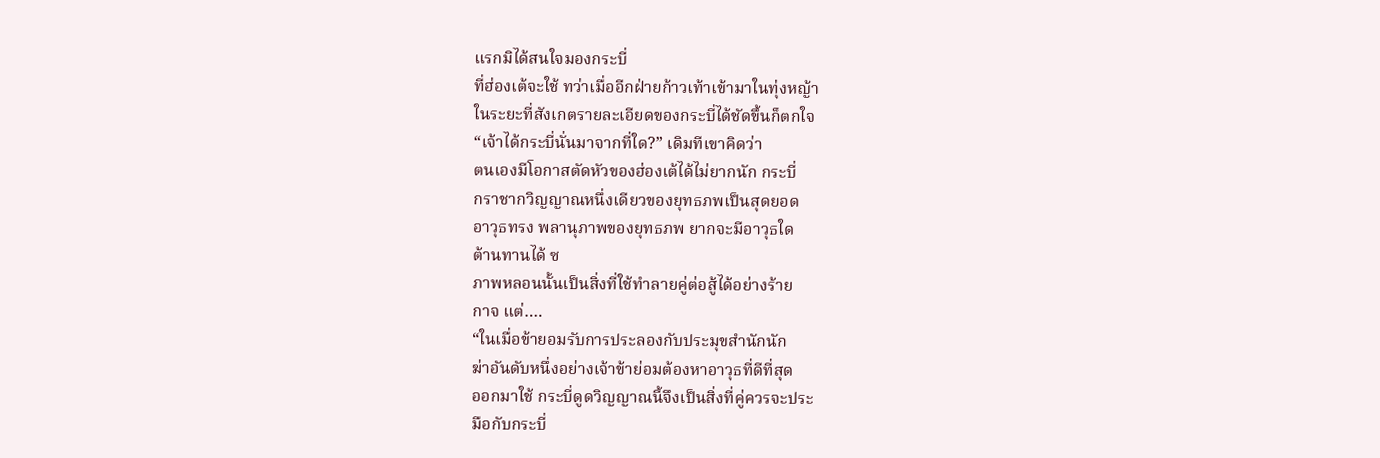แรกมิได้สนใจมองกระบี่
ที่ฮ่องเต้จะใช้ ทว่าเมื่ออีกฝ่ายก้าวเท้าเข้ามาในทุ่งหญ้า
ในระยะที่สังเกตรายละเอียดของกระบี่ได้ชัดขึ้นก็ตกใจ
“เจ้าได้กระบี่นั่นมาจากที่ใด?” เดิมทีเขาคิดว่า
ตนเองมีโอกาสตัดหัวของฮ่องเต้ได้ไม่ยากนัก กระบี่
กราชากวิญญาณหนึ่งเดียวของยุทธภพเป็นสุดยอด
อาวุธทรง พลานุภาพของยุทธภพ ยากจะมีอาวุธใด
ต้านทานได้ ซ
ภาพหลอนนั้นเป็นสิ่งที่ใช้ทำลายคู่ต่อสู้ได้อย่างร้าย
กาจ แต่….
“ในเมื่อข้ายอมรับการประลองกับประมุขสำนักนัก
ฆ่าอันดับหนึ่งอย่างเจ้าข้าย่อมต้องหาอาวุธที่ดีที่สุด
ออกมาใช้ กระบี่ดูดวิญญาณนี้จึงเป็นสิ่งที่คู่ควรจะประ
มือกับกระบี่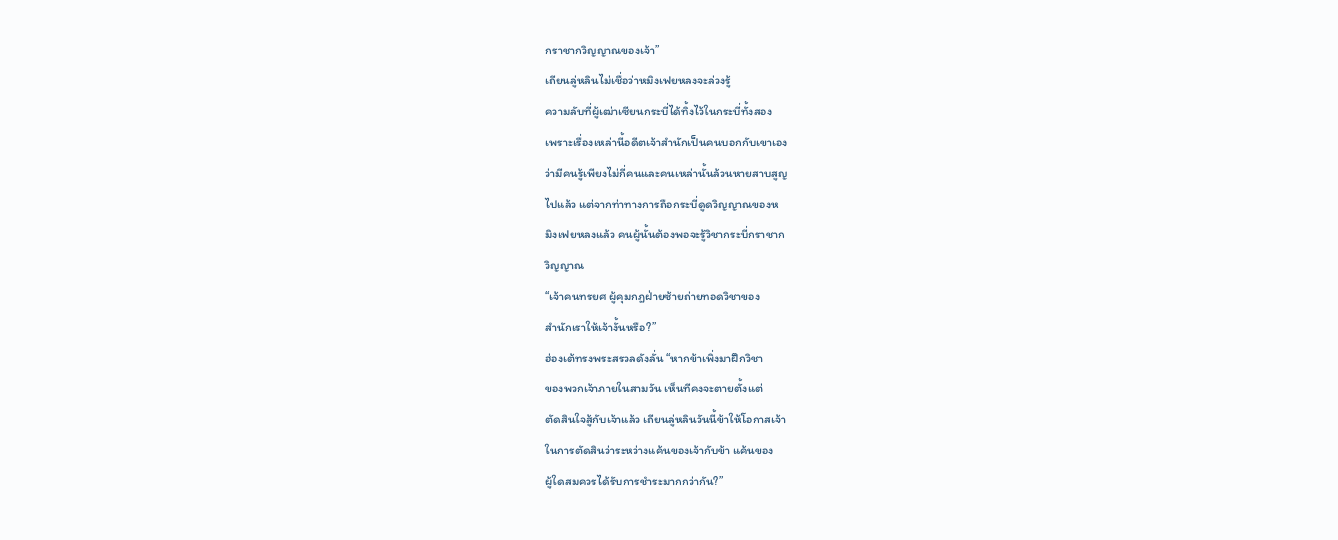กราชากวิญญาณของเจ้า”
เถียนลู่หลินไม่เชื่อว่าหมิงเฟยหลงจะล่วงรู้
ความลับที่ผู้เฒ่าเซียนกระบี่ได้ทิ้งไว้ในกระบี่ทั้งสอง
เพราะเรื่องเหล่านี้อดีตเจ้าสำนักเป็นคนบอกกับเขาเอง
ว่ามีคนรู้เพียงไม่กี่คนและคนเหล่านั้นล้วนหายสาบสูญ
ไปแล้ว แต่จากท่าทางการถือกระบี่ดูดวิญญาณของห
มิงเฟยหลงแล้ว คนผู้นั้นต้องพอจะรู้วิชากระบี่กราชาก
วิญญาณ
“เจ้าคนทรยศ ผู้คุมกฎฝ่ายซ้ายถ่ายทอดวิชาของ
สำนักเราให้เจ้างั้นหรือ?”
ฮ่องเต้ทรงพระสรวลดังลั่น “หากข้าเพิ่งมาฝึกวิชา
ของพวกเจ้าภายในสามวัน เห็นทีคงจะตายตั้งแต่
ตัดสินใจสู้กับเจ้าแล้ว เถียนลู่หลินวันนี้ข้าให้โอกาสเจ้า
ในการตัดสินว่าระหว่างแค้นของเจ้ากับข้า แค้นของ
ผู้ใดสมควรได้รับการชำระมากกว่ากัน?”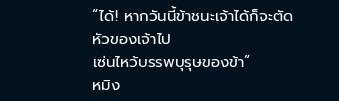“ได้! หากวันนี้ข้าชนะเจ้าได้ก็จะตัดหัวของเจ้าไป
เซ่นไหว้บรรพบุรุษของข้า”
หมิง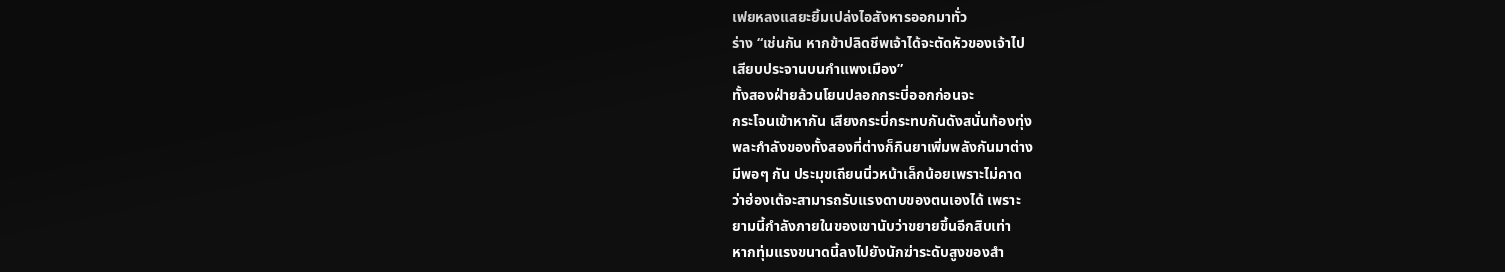เฟยหลงแสยะยิ้มเปล่งไอสังหารออกมาทั่ว
ร่าง “เช่นกัน หากข้าปลิดชีพเจ้าได้จะตัดหัวของเจ้าไป
เสียบประจานบนกำแพงเมือง”
ทั้งสองฝ่ายล้วนโยนปลอกกระบี่ออกก่อนจะ
กระโจนเข้าหากัน เสียงกระบี่กระทบกันดังสนั่นท้องทุ่ง
พละกำลังของทั้งสองที่ต่างก็กินยาเพิ่มพลังกันมาต่าง
มีพอๆ กัน ประมุขเถียนนิ่วหน้าเล็กน้อยเพราะไม่คาด
ว่าฮ่องเต้จะสามารถรับแรงดาบของตนเองได้ เพราะ
ยามนี้กำลังภายในของเขานับว่าขยายขึ้นอีกสิบเท่า
หากทุ่มแรงขนาดนี้ลงไปยังนักฆ่าระดับสูงของสำ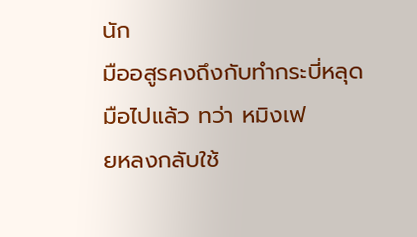นัก
มืออสูรคงถึงกับทำกระบี่หลุดมือไปแล้ว ทว่า หมิงเฟ
ยหลงกลับใช้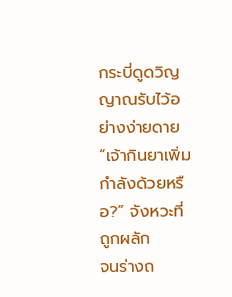กระบี่ดูดวิญญาณรับไว้อย่างง่ายดาย
“เจ้ากินยาเพิ่มกำลังด้วยหรือ?” จังหวะที่ถูกผลัก
จนร่างถ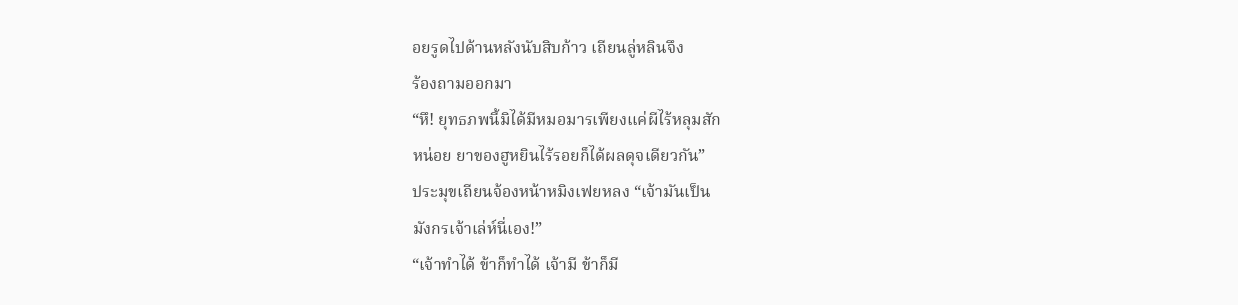อยรูดไปด้านหลังนับสิบก้าว เถียนลู่หลินจึง
ร้องถามออกมา
“หึ! ยุทธภพนี้มิได้มีหมอมารเพียงแค่ผีไร้หลุมสัก
หน่อย ยาของฮูหยินไร้รอยก็ได้ผลดุจเดียวกัน”
ประมุขเถียนจ้องหน้าหมิงเฟยหลง “เจ้ามันเป็น
มังกรเจ้าเล่ห์นี่เอง!”
“เจ้าทำได้ ข้าก็ทำได้ เจ้ามี ข้าก็มี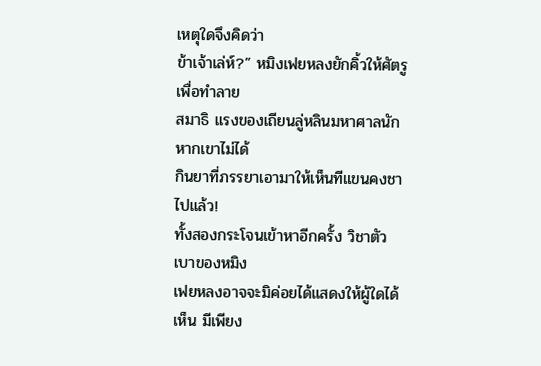เหตุใดจึงคิดว่า
ข้าเจ้าเล่ห์?” หมิงเฟยหลงยักคิ้วให้ศัตรูเพื่อทำลาย
สมาธิ แรงของเถียนลู่หลินมหาศาลนัก หากเขาไม่ได้
กินยาที่ภรรยาเอามาให้เห็นทีแขนคงชาไปแล้ว!
ทั้งสองกระโจนเข้าหาอีกครั้ง วิชาตัวเบาของหมิง
เฟยหลงอาจจะมิค่อยได้แสดงให้ผู้ใดได้เห็น มีเพียง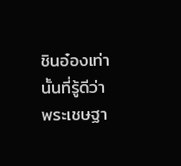ชินอ๋องเท่านั้นที่รู้ดีว่าพระเชษฐา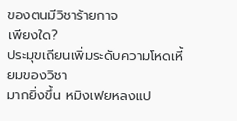ของตนมีวิชาร้ายกาจ
เพียงใด?
ประมุขเถียนเพิ่มระดับความโหดเหี้ยมของวิชา
มากยิ่งขึ้น หมิงเฟยหลงแป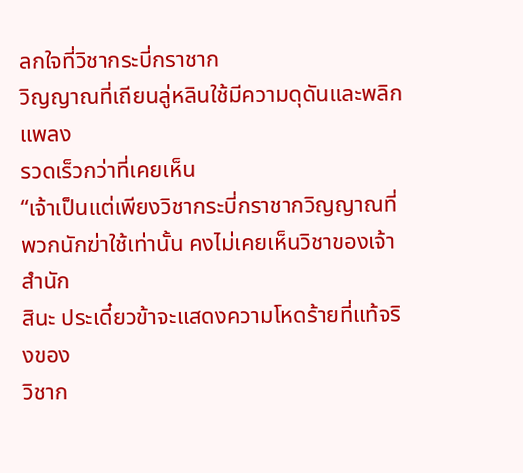ลกใจที่วิชากระบี่กราชาก
วิญญาณที่เถียนลู่หลินใช้มีความดุดันและพลิกแพลง
รวดเร็วกว่าที่เคยเห็น
“เจ้าเป็นแต่เพียงวิชากระบี่กราชากวิญญาณที่
พวกนักฆ่าใช้เท่านั้น คงไม่เคยเห็นวิชาของเจ้าสำนัก
สินะ ประเดี๋ยวข้าจะแสดงความโหดร้ายที่แท้จริงของ
วิชาก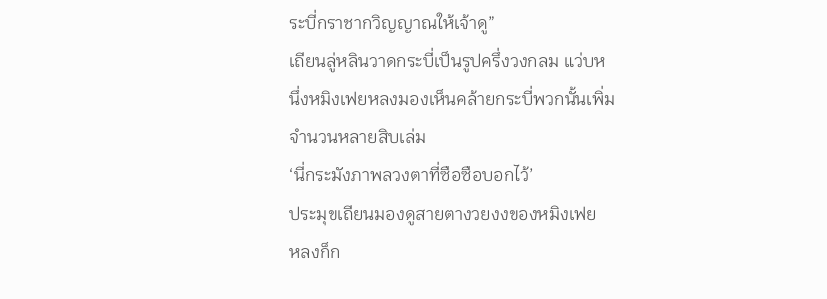ระบี่กราชากวิญญาณให้เจ้าดู”
เถียนลู่หลินวาดกระบี่เป็นรูปครึ่งวงกลม แว่บห
นึ่งหมิงเฟยหลงมองเห็นคล้ายกระบี่พวกนั้นเพิ่ม
จำนวนหลายสิบเล่ม
‘นี่กระมังภาพลวงตาที่ซือซือบอกไว้’
ประมุขเถียนมองดูสายตางวยงงของหมิงเฟย
หลงก็ก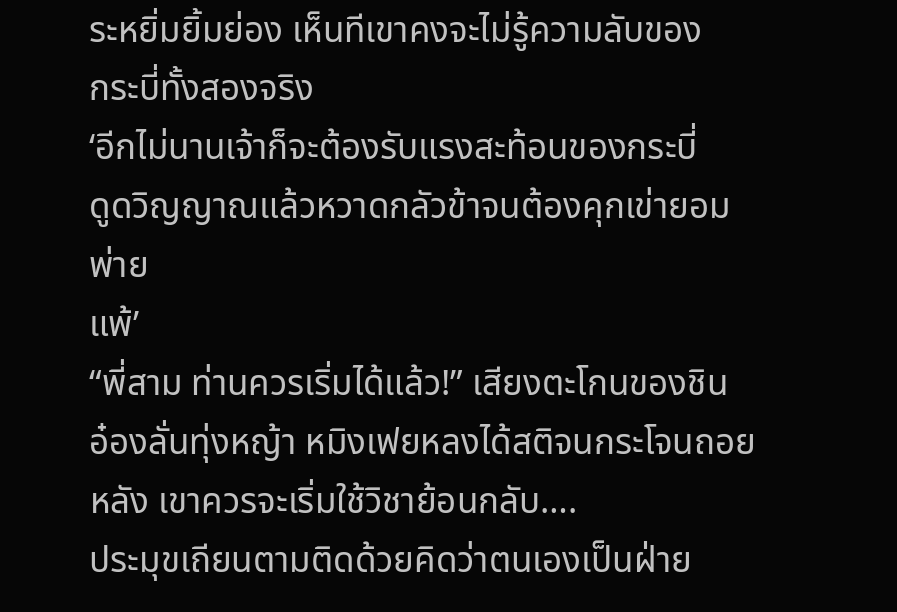ระหยิ่มยิ้มย่อง เห็นทีเขาคงจะไม่รู้ความลับของ
กระบี่ทั้งสองจริง
‘อีกไม่นานเจ้าก็จะต้องรับแรงสะท้อนของกระบี่
ดูดวิญญาณแล้วหวาดกลัวข้าจนต้องคุกเข่ายอมพ่าย
แพ้’
“พี่สาม ท่านควรเริ่มได้แล้ว!” เสียงตะโกนของชิน
อ๋องลั่นทุ่งหญ้า หมิงเฟยหลงได้สติจนกระโจนถอย
หลัง เขาควรจะเริ่มใช้วิชาย้อนกลับ….
ประมุขเถียนตามติดด้วยคิดว่าตนเองเป็นฝ่าย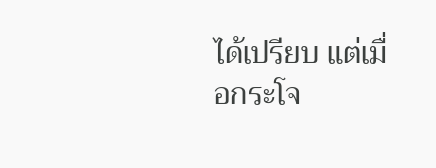ได้เปรียบ แต่เมื่อกระโจ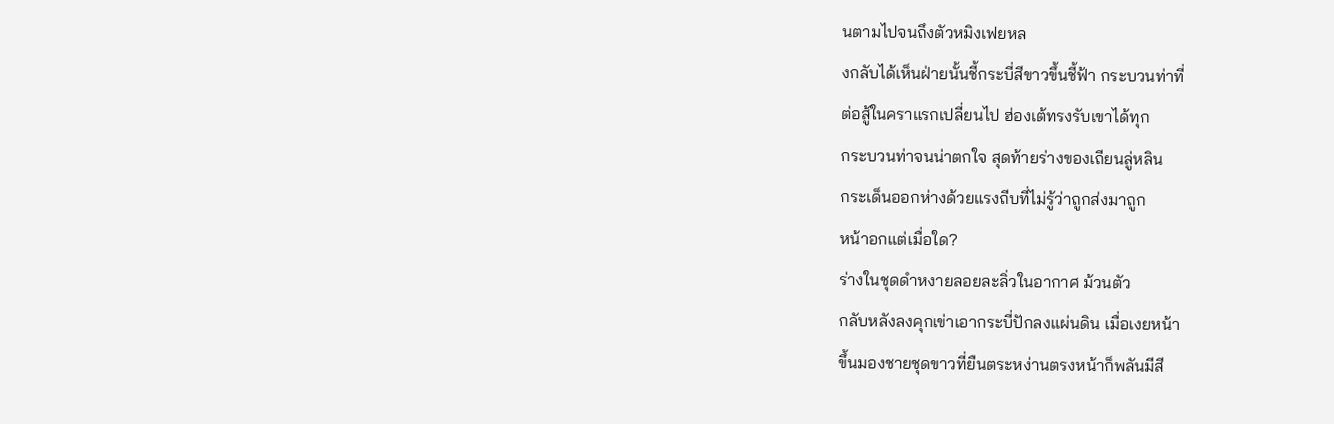นตามไปจนถึงตัวหมิงเฟยหล
งกลับได้เห็นฝ่ายนั้นชี้กระบี่สีขาวขึ้นชี้ฟ้า กระบวนท่าที่
ต่อสู้ในคราแรกเปลี่ยนไป ฮ่องเต้ทรงรับเขาได้ทุก
กระบวนท่าจนน่าตกใจ สุดท้ายร่างของเถียนลู่หลิน
กระเด็นออกห่างด้วยแรงถีบที่ไม่รู้ว่าถูกส่งมาถูก
หน้าอกแต่เมื่อใด?
ร่างในชุดดำหงายลอยละลิ่วในอากาศ ม้วนตัว
กลับหลังลงคุกเข่าเอากระบี่ปักลงแผ่นดิน เมื่อเงยหน้า
ขึ้นมองชายชุดขาวที่ยืนตระหง่านตรงหน้าก็พลันมีสี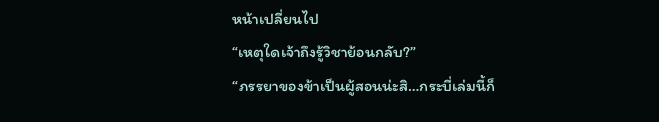หน้าเปลี่ยนไป
“เหตุใดเจ้าถึงรู้วิชาย้อนกลับ?”
“ภรรยาของข้าเป็นผู้สอนน่ะสิ…กระบี่เล่มนี้ก็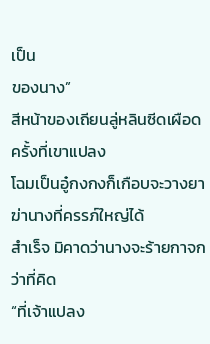เป็น
ของนาง”
สีหน้าของเถียนลู่หลินซีดเผือด ครั้งที่เขาแปลง
โฉมเป็นอู๋กงกงก็เกือบจะวางยาฆ่านางที่ครรภ์ใหญ่ได้
สำเร็จ มิคาดว่านางจะร้ายกาจกว่าที่คิด
“ที่เจ้าแปลง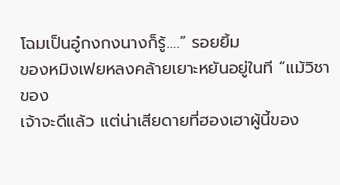โฉมเป็นอู๋กงกงนางก็รู้….” รอยยิ้ม
ของหมิงเฟยหลงคล้ายเยาะหยันอยู่ในที “แม้วิชาของ
เจ้าจะดีแล้ว แต่น่าเสียดายที่ฮองเฮาผู้นี้ของ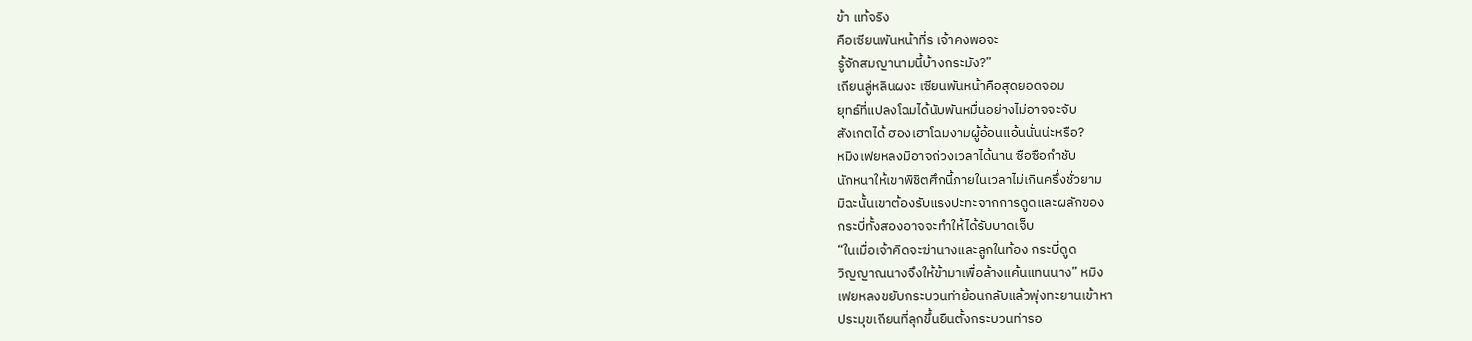ข้า แท้จริง
คือเซียนพันหน้าที่ร เจ้าคงพอจะ
รู้จักสมญานามนี้บ้างกระมัง?”
เถียนลู่หลินผงะ เซียนพันหน้าคือสุดยอดจอม
ยุทธ์ที่แปลงโฉมได้นับพันหมื่นอย่างไม่อาจจะจับ
สังเกตได้ ฮองเฮาโฉมงามผู้อ้อนแอ้นนั่นน่ะหรือ?
หมิงเฟยหลงมิอาจถ่วงเวลาได้นาน ซือซือกำชับ
นักหนาให้เขาพิชิตศึกนี้ภายในเวลาไม่เกินครึ่งชั่วยาม
มิฉะนั้นเขาต้องรับแรงปะทะจากการดูดและผลักของ
กระบี่ทั้งสองอาจจะทำให้ได้รับบาดเจ็บ
“ในเมื่อเจ้าคิดจะฆ่านางและลูกในท้อง กระบี่ดูด
วิญญาณนางจึงให้ข้ามาเพื่อล้างแค้นแทนนาง” หมิง
เฟยหลงขยับกระบวนท่าย้อนกลับแล้วพุ่งทะยานเข้าหา
ประมุขเถียนที่ลุกขึ้นยืนตั้งกระบวนท่ารอ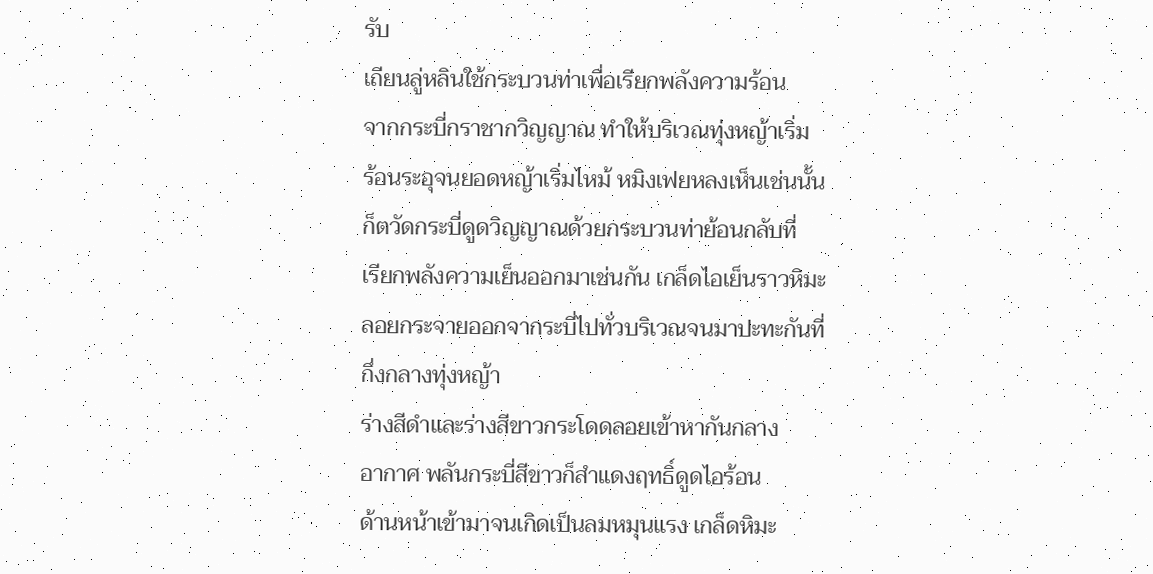รับ
เถียนลู่หลินใช้กระบวนท่าเพื่อเรียกพลังความร้อน
จากกระบี่กราชากวิญญาณ ทำให้บริเวณทุ่งหญ้าเริ่ม
ร้อนระอุจนยอดหญ้าเริ่มไหม้ หมิงเฟยหลงเห็นเช่นนั้น
ก็ตวัดกระบี่ดูดวิญญาณด้วยกระบวนท่าย้อนกลับที่
เรียกพลังความเย็นออกมาเช่นกัน เกล็ดไอเย็นราวหิมะ
ลอยกระจายออกจากระบี่ไปทั่วบริเวณจนมาปะทะกันที่
กึ่งกลางทุ่งหญ้า
ร่างสีดำและร่างสีขาวกระโดดลอยเข้าหากันกลาง
อากาศ พลันกระบี่สีขาวก็สำแดงฤทธิ์ดูดไอร้อน
ด้านหน้าเข้ามาจนเกิดเป็นลมหมุนแรง เกล็ดหิมะ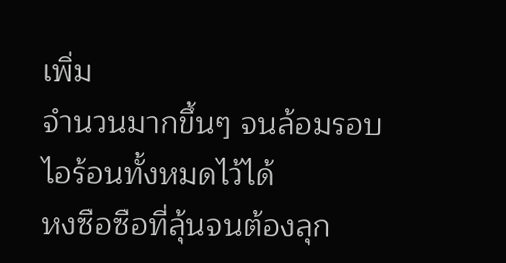เพิ่ม
จำนวนมากขึ้นๆ จนล้อมรอบไอร้อนทั้งหมดไว้ได้
หงซือซือที่ลุ้นจนต้องลุก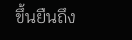ขึ้นยืนถึง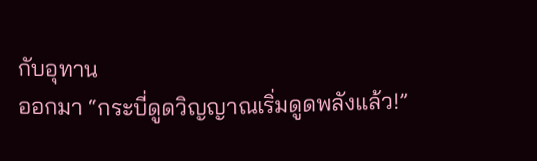กับอุทาน
ออกมา “กระบี่ดูดวิญญาณเริ่มดูดพลังแล้ว!”